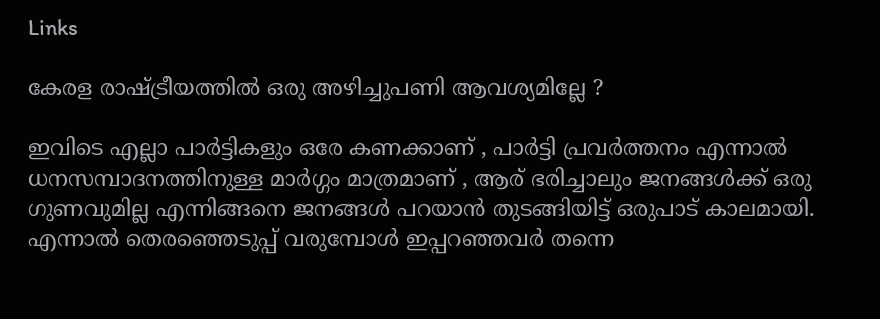Links

കേരള രാഷ്ട്രീയത്തില്‍ ഒരു അഴിച്ചുപണി ആവശ്യമില്ലേ ?

ഇവിടെ എല്ലാ പാര്‍ട്ടികളും ഒരേ കണക്കാണ് , പാര്‍ട്ടി പ്രവര്‍ത്തനം എന്നാല്‍ ധനസമ്പാദനത്തിനുള്ള മാര്‍ഗ്ഗം മാത്രമാണ് , ആര് ഭരിച്ചാലും ജനങ്ങള്‍ക്ക് ഒരു ഗുണവുമില്ല എന്നിങ്ങനെ ജനങ്ങള്‍ പറയാന്‍ തുടങ്ങിയിട്ട് ഒരുപാട് കാലമായി. എന്നാല്‍ തെരഞ്ഞെടുപ്പ് വരുമ്പോള്‍ ഇപ്പറഞ്ഞവര്‍ തന്നെ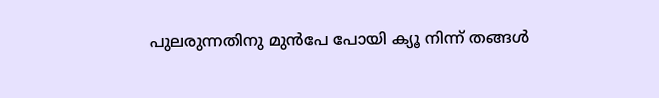പുലരുന്നതിനു മുന്‍പേ പോയി ക്യൂ നിന്ന് തങ്ങള്‍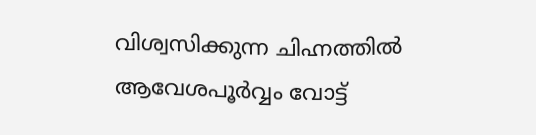വിശ്വസിക്കുന്ന ചിഹ്നത്തില്‍ ആവേശപൂര്‍വ്വം വോട്ട്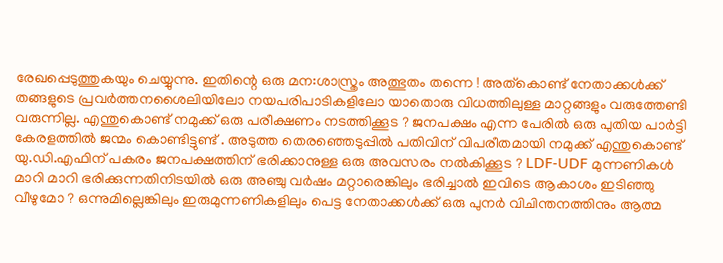രേഖപ്പെടുത്തുകയും ചെയ്യുന്നു. ഇതിന്റെ ഒരു മന:ശാസ്ത്രം അത്ഭുതം തന്നെ ! അത്കൊണ്ട് നേതാക്കള്‍ക്ക് തങ്ങളുടെ പ്രവര്‍ത്തനശൈലിയിലോ നയപരിപാടികളിലോ യാതൊരു വിധത്തിലുള്ള മാറ്റങ്ങളും വരുത്തേണ്ടി വരുന്നില്ല. എന്തുകൊണ്ട് നമുക്ക് ഒരു പരീക്ഷണം നടത്തിക്കൂട ? ജനപക്ഷം എന്ന പേരില്‍ ഒരു പുതിയ പാര്‍ട്ടി കേരളത്തില്‍ ജന്മം കൊണ്ടിട്ടുണ്ട് . അടുത്ത തെരഞ്ഞെടുപ്പില്‍ പതിവിന് വിപരീതമായി നമുക്ക് എന്തുകൊണ്ട് യു.ഡി.എഫിന് പകരം ജനപക്ഷത്തിന് ഭരിക്കാനുള്ള ഒരു അവസരം നല്‍കിക്കൂട ? LDF-UDF മുന്നണികള്‍ മാറി മാറി ഭരിക്കുന്നതിനിടയില്‍ ഒരു അഞ്ചു വര്‍ഷം മറ്റാരെങ്കിലും ഭരിച്ചാല്‍ ഇവിടെ ആകാശം ഇടിഞ്ഞു വീഴുമോ ? ഒന്നുമില്ലെങ്കിലും ഇരുമുന്നണികളിലും പെട്ട നേതാക്കള്‍ക്ക് ഒരു പുനര്‍ വിചിന്തനത്തിനും ആത്മ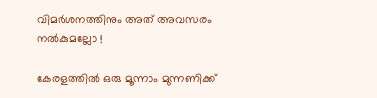വിമര്‍ശനത്തിനും അത് അവസരം നല്‍കുമല്ലോ !

കേരളത്തില്‍ ഒരു മൂന്നാം മുന്നണിക്ക്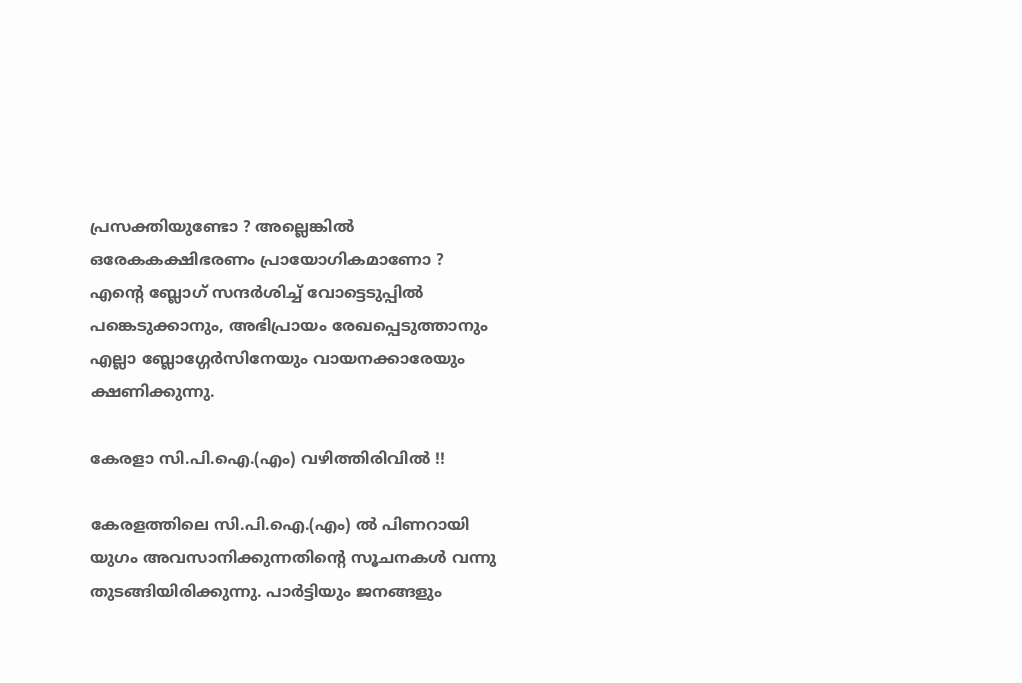പ്രസക്തിയുണ്ടോ ? അല്ലെങ്കില്‍ ഒരേകകക്ഷിഭരണം പ്രായോഗികമാണോ ? എന്റെ ബ്ലോഗ് സന്ദര്‍ശിച്ച് വോട്ടെടുപ്പില്‍ പങ്കെടുക്കാനും, അഭിപ്രായം രേഖപ്പെടുത്താനും എല്ലാ ബ്ലോഗ്ഗേര്‍സിനേയും വായനക്കാരേയും ക്ഷണിക്കുന്നു.

കേരളാ സി.പി.ഐ.(എം) വഴിത്തിരിവില്‍ !!

കേരളത്തിലെ സി.പി.ഐ.(എം) ല്‍ പിണറായി യുഗം അവസാനിക്കുന്നതിന്റെ സൂചനകള്‍ വന്നു തുടങ്ങിയിരിക്കുന്നു. പാര്‍ട്ടിയും ജനങ്ങളും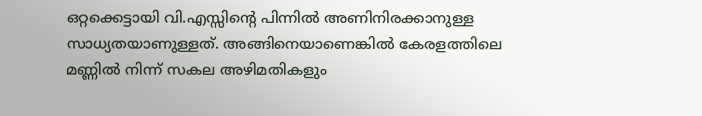ഒറ്റക്കെട്ടായി വി.എസ്സിന്റെ പിന്നില്‍ അണിനിരക്കാനുള്ള സാധ്യതയാണുള്ളത്. അങ്ങിനെയാണെങ്കില്‍ കേരളത്തിലെ മണ്ണില്‍ നിന്ന് സകല അഴിമതികളും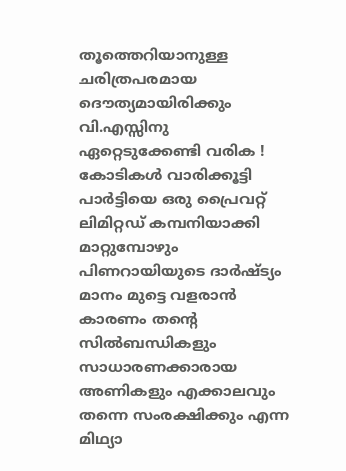തൂത്തെറിയാനുള്ള ചരിത്രപരമായ ദൌത്യമായിരിക്കും വി.എസ്സിനു ഏറ്റെടുക്കേണ്ടി വരിക ! കോടികള്‍ വാരിക്കൂട്ടി പാര്‍ട്ടിയെ ഒരു പ്രൈവറ്റ് ലിമിറ്റഡ് കമ്പനിയാക്കി മാറ്റുമ്പോഴും പിണറായിയുടെ ദാര്‍ഷ്ട്യം മാനം മുട്ടെ വളരാന്‍ കാരണം തന്റെ സില്‍ബന്ധികളും സാധാരണക്കാരായ അണികളും എക്കാലവും തന്നെ സം‌രക്ഷിക്കും എന്ന മിഥ്യാ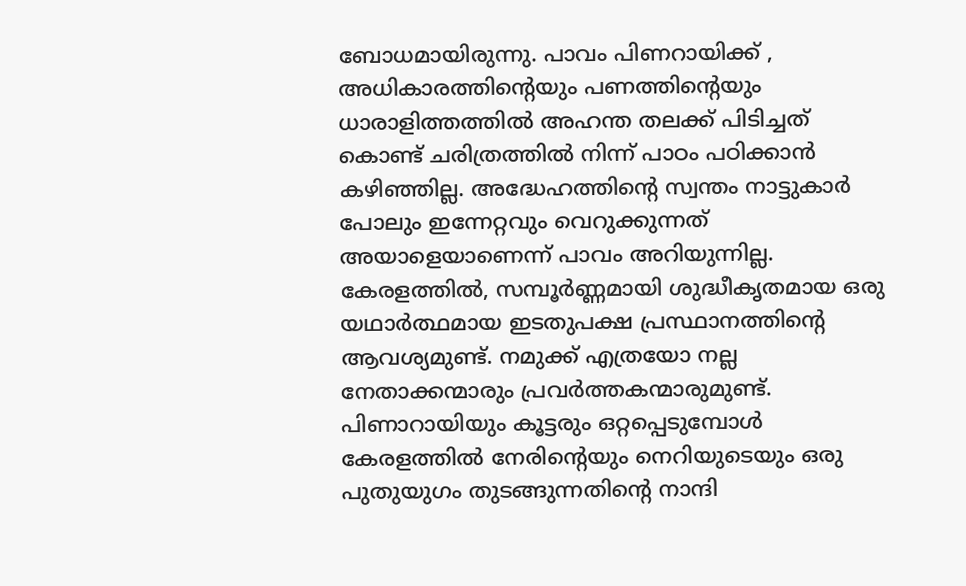ബോധമായിരുന്നു. പാവം പിണറായിക്ക് , അധികാരത്തിന്റെയും പണത്തിന്റെയും ധാരാളിത്തത്തില്‍ അഹന്ത തലക്ക് പിടിച്ചത് കൊണ്ട് ചരിത്രത്തില്‍ നിന്ന് പാഠം പഠിക്കാന്‍ കഴിഞ്ഞില്ല. അദ്ധേഹത്തിന്റെ സ്വന്തം നാട്ടുകാര്‍ പോലും ഇന്നേറ്റവും വെറുക്കുന്നത് അയാളെയാണെന്ന് പാവം അറിയുന്നില്ല.
കേരളത്തില്‍, സമ്പൂര്‍ണ്ണമായി ശുദ്ധീകൃതമായ ഒരു യഥാര്‍ത്ഥമായ ഇടതുപക്ഷ പ്രസ്ഥാനത്തിന്റെ ആവശ്യമുണ്ട്. നമുക്ക് എത്രയോ നല്ല നേതാക്കന്മാരും പ്രവര്‍ത്തകന്മാരുമുണ്ട്. പിണാറായിയും കൂട്ടരും ഒറ്റപ്പെടുമ്പോള്‍ കേരളത്തില്‍ നേരിന്റെയും നെറിയുടെയും ഒരു പുതുയുഗം തുടങ്ങുന്നതിന്റെ നാന്ദി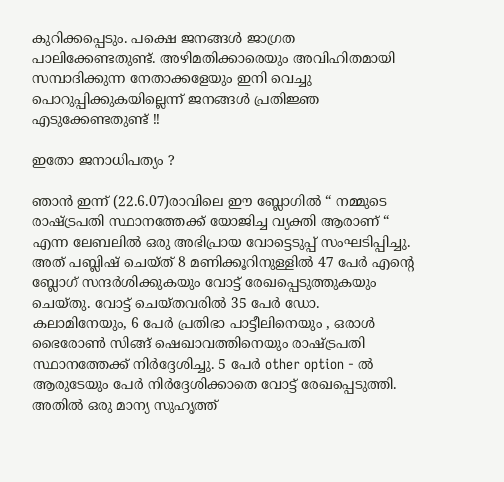കുറിക്കപ്പെടും. പക്ഷെ ജനങ്ങള്‍ ജാഗ്രത പാലിക്കേണ്ടതുണ്ട്. അഴിമതിക്കാരെയും അവിഹിതമായി സമ്പാദിക്കുന്ന നേതാക്കളേയും ഇനി വെച്ചു പൊറുപ്പിക്കുകയില്ലെന്ന് ജനങ്ങള്‍ പ്രതിജ്ഞ എടുക്കേണ്ടതുണ്ട് !!

ഇതോ ജനാധിപത്യം ?

ഞാന്‍ ഇന്ന് (22.6.07)രാവിലെ ഈ ബ്ലോഗില്‍ “ നമ്മുടെ രാഷ്ട്രപതി സ്ഥാനത്തേക്ക് യോജിച്ച വ്യക്തി ആരാണ് “ എന്ന ലേബലില്‍ ഒരു അഭിപ്രായ വോട്ടെടുപ്പ് സംഘടിപ്പിച്ചു. അത് പബ്ലിഷ് ചെയ്ത് 8 മണിക്കൂറിനുള്ളില്‍ 47 പേര്‍ എന്റെ ബ്ലോഗ് സന്ദര്‍ശിക്കുകയും വോട്ട് രേഖപ്പെടുത്തുകയും ചെയ്തു. വോട്ട് ചെയ്തവരില്‍ 35 പേര്‍ ഡോ. കലാമിനേയും, 6 പേര്‍ പ്രതിഭാ പാട്ടീലിനെയും , ഒരാള്‍ ഭൈരോണ്‍ സിങ്ങ് ഷെഖാവത്തിനെയും രാഷ്ട്രപതി സ്ഥാനത്തേക്ക് നിര്‍ദ്ദേശിച്ചു. 5 പേര്‍ other option - ല്‍ ആരുടേയും പേര്‍ നിര്‍ദ്ദേശിക്കാതെ വോട്ട് രേഖപ്പെടുത്തി. അതില്‍ ഒരു മാന്യ സുഹൃത്ത്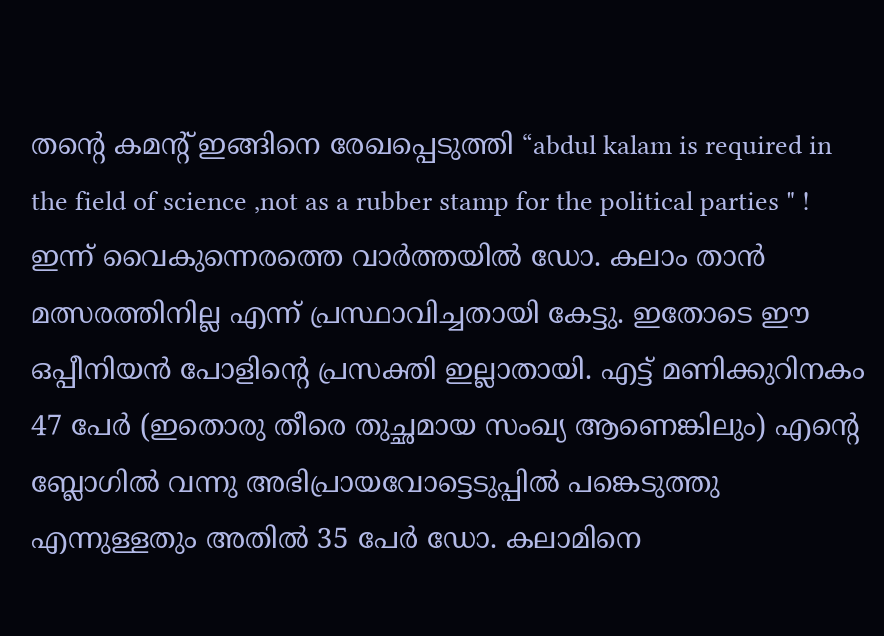തന്റെ കമന്റ് ഇങ്ങിനെ രേഖപ്പെടുത്തി “abdul kalam is required in the field of science ,not as a rubber stamp for the political parties " ! ഇന്ന് വൈകുന്നെരത്തെ വാര്‍ത്തയില്‍ ഡോ. കലാം താന്‍ മത്സരത്തിനില്ല എന്ന് പ്രസ്ഥാവിച്ചതായി കേട്ടു. ഇതോടെ ഈ ഒപ്പീനിയന്‍ പോളിന്റെ പ്രസക്തി ഇല്ലാതായി. എട്ട് മണിക്കുറിനകം 47 പേര്‍ (ഇതൊരു തീരെ തുച്ഛമായ സംഖ്യ ആണെങ്കിലും) എന്റെ ബ്ലോഗില്‍ വന്നു അഭിപ്രായവോട്ടെടുപ്പില്‍ പങ്കെടുത്തു എന്നുള്ളതും അതില്‍ 35 പേര്‍ ഡോ. കലാമിനെ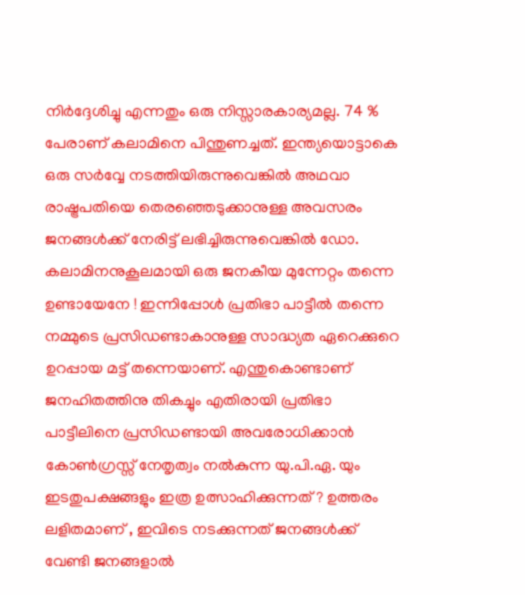നിര്‍ദ്ദേശിച്ചു എന്നതും ഒരു നിസ്സാരകാര്യമല്ല. 74 % പേരാണ് കലാമിനെ പിന്തുണച്ചത്. ഇന്ത്യയൊട്ടാകെ ഒരു സര്‍വ്വേ നടത്തിയിരുന്നുവെങ്കില്‍ അഥവാ രാഷ്ട്രപതിയെ തെരഞ്ഞെടുക്കാനുള്ള അവസരം ജനങ്ങള്‍ക്ക് നേരിട്ട് ലഭിച്ചിരുന്നുവെങ്കില്‍ ഡോ. കലാമിനനുകൂലമായി ഒരു ജനകീയ മുന്നേറ്റം തന്നെ ഉണ്ടായേനേ ! ഇന്നിപ്പോള്‍ പ്രതിഭാ പാട്ടീല്‍ തന്നെ നമ്മുടെ പ്രസിഡണ്ടാകാനുള്ള സാദ്ധ്യത ഏറെക്കുറെ ഉറപ്പായ മട്ട് തന്നെയാണ്. എന്തുകൊണ്ടാണ് ജനഹിതത്തിനു തികച്ചും എതിരായി പ്രതിഭാ പാട്ടീലിനെ പ്രസിഡണ്ടായി അവരോധിക്കാന്‍ കോണ്‍ഗ്രസ്സ് നേതൃത്വം നല്‍കുന്ന യു.പി.ഏ. യും ഇടതുപക്ഷങ്ങളും ഇത്ര ഉത്സാഹിക്കുന്നത് ? ഉത്തരം ലളിതമാണ് , ഇവിടെ നടക്കുന്നത് ജനങ്ങള്‍ക്ക് വേണ്ടി ജനങ്ങളാല്‍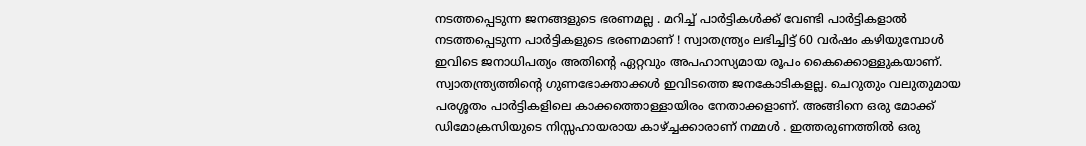നടത്തപ്പെടുന്ന ജനങ്ങളുടെ ഭരണമല്ല . മറിച്ച് പാര്‍ട്ടികള്‍ക്ക് വേണ്ടി പാര്‍ട്ടികളാല്‍ നടത്തപ്പെടുന്ന പാര്‍ട്ടികളുടെ ഭരണമാണ് ! സ്വാതന്ത്ര്യം ലഭിച്ചിട്ട് 60 വര്‍ഷം കഴിയുമ്പോള്‍ ഇവിടെ ജനാധിപത്യം അതിന്റെ ഏറ്റവും അപഹാസ്യമായ രൂപം കൈക്കൊള്ളുകയാണ്. സ്വാതന്ത്ര്യത്തിന്റെ ഗുണഭോക്താക്കള്‍ ഇവിടത്തെ ജനകോടികളല്ല. ചെറുതും വലുതുമായ പരശ്ശതം പാര്‍ട്ടികളിലെ കാക്കത്തൊള്ളായിരം നേതാക്കളാണ്. അങ്ങിനെ ഒരു മോക്ക് ഡിമോക്രസിയുടെ നിസ്സഹായരായ കാഴ്ച്ചക്കാരാണ് നമ്മള്‍ . ഇത്തരുണത്തില്‍ ഒരു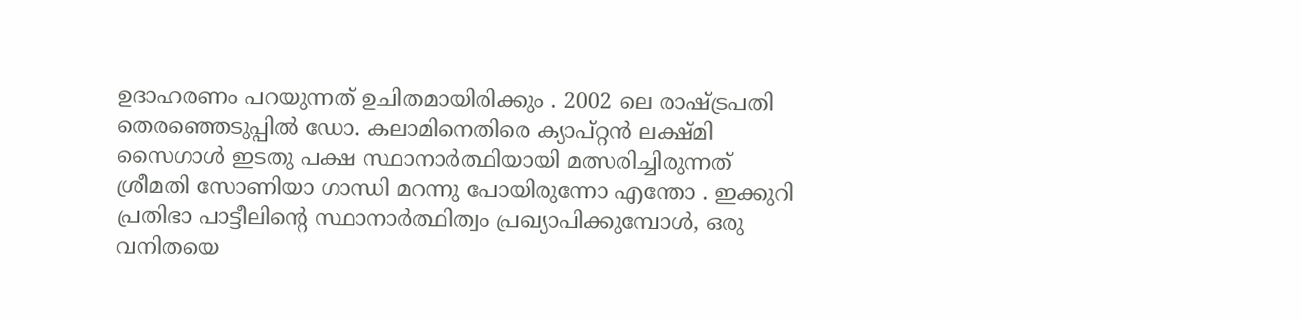ഉദാഹരണം പറയുന്നത് ഉചിതമായിരിക്കും . 2002 ലെ രാഷ്ട്രപതി തെരഞ്ഞെടുപ്പില്‍ ഡോ. കലാമിനെതിരെ ക്യാപ്റ്റന്‍ ലക്ഷ്മി സൈഗാള്‍ ഇടതു പക്ഷ സ്ഥാനാര്‍ത്ഥിയായി മത്സരിച്ചിരുന്നത് ശ്രീമതി സോണിയാ ഗാന്ധി മറന്നു പോയിരുന്നോ എന്തോ . ഇക്കുറി പ്രതിഭാ പാട്ടീലിന്റെ സ്ഥാനാര്‍ത്ഥിത്വം പ്രഖ്യാപിക്കുമ്പോള്‍, ഒരു വനിതയെ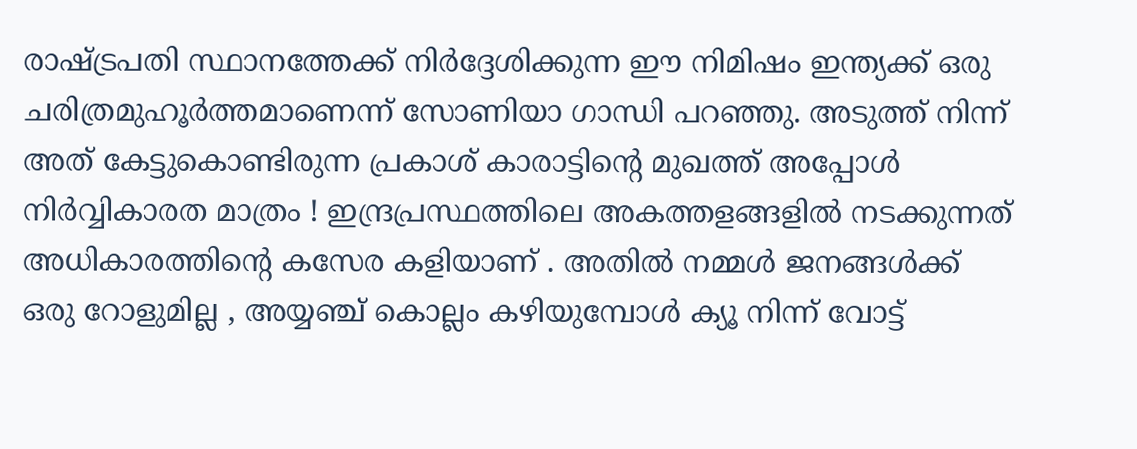രാഷ്ട്രപതി സ്ഥാനത്തേക്ക് നിര്‍ദ്ദേശിക്കുന്ന ഈ നിമിഷം ഇന്ത്യക്ക് ഒരു ചരിത്രമുഹൂര്‍ത്തമാണെന്ന് സോണിയാ ഗാന്ധി പറഞ്ഞു. അടുത്ത് നിന്ന് അത് കേട്ടുകൊണ്ടിരുന്ന പ്രകാശ് കാരാട്ടിന്റെ മുഖത്ത് അപ്പോള്‍ നിര്‍വ്വികാരത മാത്രം ! ഇന്ദ്രപ്രസ്ഥത്തിലെ അകത്തളങ്ങളില്‍ നടക്കുന്നത് അധികാരത്തിന്റെ കസേര കളിയാണ് . അതില്‍ നമ്മള്‍ ജനങ്ങള്‍ക്ക് ഒരു റോളുമില്ല , അയ്യഞ്ച് കൊല്ലം കഴിയുമ്പോള്‍ ക്യൂ നിന്ന് വോട്ട്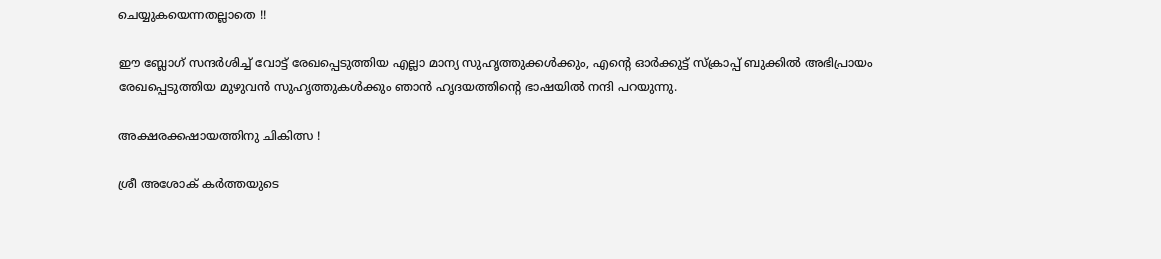ചെയ്യുകയെന്നതല്ലാതെ !!

ഈ ബ്ലോഗ് സന്ദര്‍ശിച്ച് വോട്ട് രേഖപ്പെടുത്തിയ എല്ലാ മാന്യ സുഹൃത്തുക്കള്‍ക്കും, എന്റെ ഓര്‍ക്കുട്ട് സ്ക്രാപ്പ് ബുക്കില്‍ അഭിപ്രായം രേഖപ്പെടുത്തിയ മുഴുവന്‍ സുഹൃത്തുകള്‍ക്കും ഞാന്‍ ഹൃദയത്തിന്റെ ഭാഷയില്‍ നന്ദി പറയുന്നു.

അക്ഷരക്കഷായത്തിനു ചികിത്സ !

ശ്രീ അശോക് കര്‍ത്തയുടെ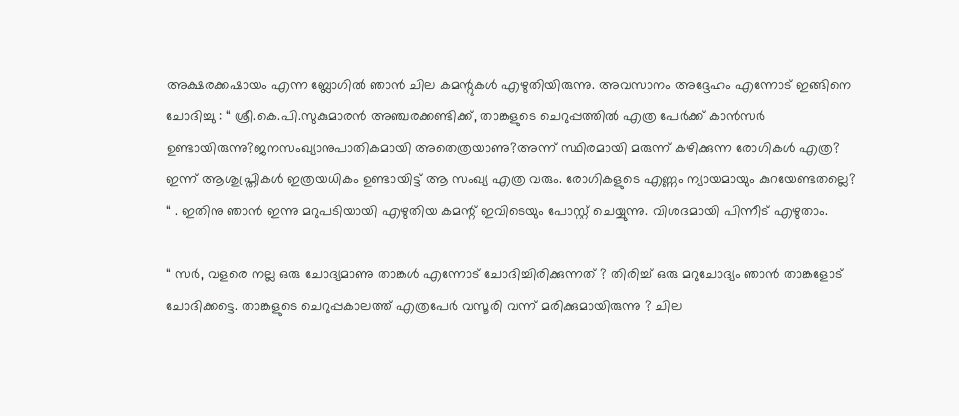അക്ഷരക്കഷായം എന്ന ബ്ലോഗില്‍ ഞാന്‍ ചില കമന്റുകള്‍ എഴുതിയിരുന്നു. അവസാനം അദ്ദേഹം എന്നോട് ഇങ്ങിനെ ചോദിച്ചു : “ ശ്രീ.കെ.പി.സുകുമാരന്‍ അഞ്ചരക്കണ്ടിക്ക്, താങ്കളുടെ ചെറുപ്പത്തില്‍ എത്ര പേര്‍ക്ക് കാന്‍സര്‍ ഉണ്ടായിരുന്നു?ജനസംഖ്യാനുപാതികമായി അതെത്രയാണു?അന്ന് സ്ഥിരമായി മരുന്ന് കഴിക്കുന്ന രോഗികള്‍ എത്ര? ഇന്ന് ആശുപ്ത്രികള്‍ ഇത്രയധികം ഉണ്ടായിട്ട് ആ സംഖ്യ എത്ര വരും. രോഗികളുടെ എണ്ണം ന്യായമായും കുറയേണ്ടതല്ലെ? “ . ഇതിനു ഞാന്‍ ഇന്നു മറുപടിയായി എഴുതിയ കമന്റ് ഇവിടെയും പോസ്റ്റ് ചെയ്യുന്നു. വിശദമായി പിന്നീട് എഴുതാം.

“ സര്‍, വളരെ നല്ല ഒരു ചോദ്യമാണു താങ്കള്‍ എന്നോട് ചോദിച്ചിരിക്കുന്നത് ? തിരിച്ച് ഒരു മറുചോദ്യം ഞാന്‍ താങ്കളോട് ചോദിക്കട്ടെ. താങ്കളുടെ ചെറുപ്പകാലത്ത് എത്രപേര്‍ വസൂരി വന്ന് മരിക്കുമായിരുന്നു ? ചില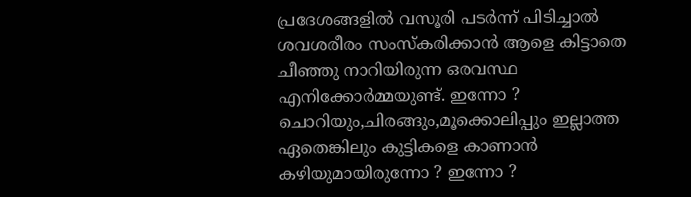പ്രദേശങ്ങളില്‍ വസൂരി പടര്‍ന്ന് പിടിച്ചാല്‍ ശവശരീരം സംസ്കരിക്കാന്‍ ആളെ കിട്ടാതെ ചീഞ്ഞു നാറിയിരുന്ന ഒരവസ്ഥ എനിക്കോര്‍മ്മയുണ്ട്. ഇന്നോ ? ചൊറിയും,ചിരങ്ങും,മൂക്കൊലിപ്പും ഇല്ലാത്ത ഏതെങ്കിലും കുട്ടികളെ കാണാന്‍ കഴിയുമായിരുന്നോ ? ഇന്നോ ?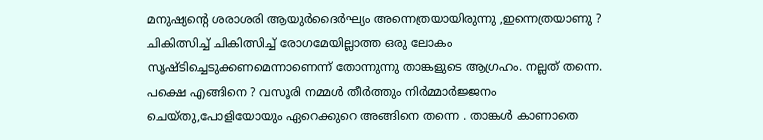മനുഷ്യന്റെ ശരാശരി ആയുര്‍ദൈര്‍ഘ്യം അന്നെത്രയായിരുന്നു ,ഇന്നെത്രയാണു ? ചികിത്സിച്ച് ചികിത്സിച്ച് രോഗമേയില്ലാത്ത ഒരു ലോകം സൃഷ്ടിച്ചെടുക്കണമെന്നാണെന്ന് തോന്നുന്നു താങ്കളുടെ ആഗ്രഹം. നല്ലത് തന്നെ. പക്ഷെ എങ്ങിനെ ? വസൂരി നമ്മള്‍ തീര്‍ത്തും നിര്‍മ്മാര്‍ജ്ജനം ചെയ്തു,പോളിയോയും ഏറെക്കുറെ അങ്ങിനെ തന്നെ . താങ്കള്‍ കാണാതെ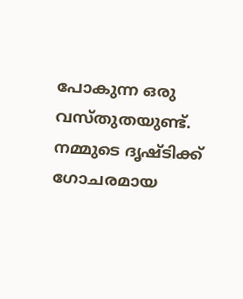പോകുന്ന ഒരു വസ്തുതയുണ്ട്. നമ്മുടെ ദൃഷ്ടിക്ക് ഗോചരമായ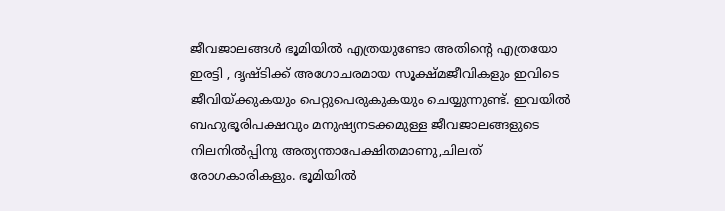ജീവജാലങ്ങള്‍ ഭൂമിയില്‍ എത്രയുണ്ടോ അതിന്റെ എത്രയോ ഇരട്ടി , ദൃഷ്ടിക്ക് അഗോചരമായ സൂക്ഷ്മജീവികളും ഇവിടെ ജീവിയ്ക്കുകയും പെറ്റുപെരുകുകയും ചെയ്യുന്നുണ്ട്. ഇവയില്‍ ബഹുഭൂരിപക്ഷവും മനുഷ്യനടക്കമുള്ള ജീവജാലങ്ങളുടെ നിലനില്‍പ്പിനു അത്യന്താപേക്ഷിതമാണു,ചിലത് രോഗകാരികളും. ഭൂമിയില്‍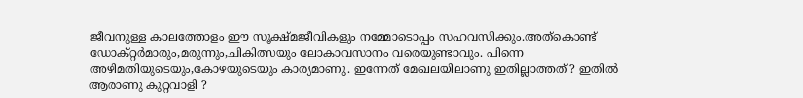ജീവനുള്ള കാലത്തോളം ഈ സൂക്ഷ്മജീവികളും നമ്മോടൊപ്പം സഹവസിക്കും.അത്കൊണ്ട് ഡോക്റ്റര്‍മാരും,മരുന്നും,ചികിത്സയും ലോകാവസാനം വരെയുണ്ടാവും. പിന്നെ അഴിമതിയുടെയും,കോഴയുടെയും കാര്യമാണു. ഇന്നേത് മേഖലയിലാണു ഇതില്ലാത്തത്? ഇതില്‍ ആരാണു കുറ്റവാളി ?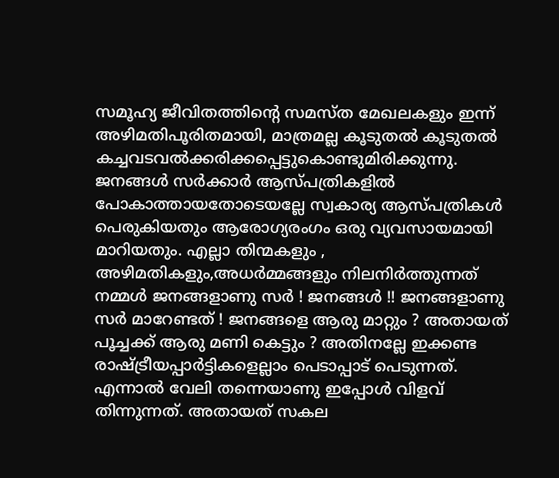സമൂഹ്യ ജീവിതത്തിന്റെ സമസ്ത മേഖലകളും ഇന്ന് അഴിമതിപൂരിതമായി, മാത്രമല്ല കൂടുതല്‍ കൂടുതല്‍ കച്ചവടവല്‍ക്കരിക്കപ്പെട്ടുകൊണ്ടുമിരിക്കുന്നു. ജനങ്ങള്‍ സര്‍ക്കാര്‍ ആസ്പത്രികളില്‍ പോകാത്തായതോടെയല്ലേ സ്വകാര്യ ആസ്പത്രികള്‍ പെരുകിയതും ആരോഗ്യരംഗം ഒരു വ്യവസായമായി മാറിയതും. എല്ലാ തിന്മകളും , അഴിമതികളും,അധര്‍മ്മങ്ങളും നിലനിര്‍ത്തുന്നത് നമ്മള്‍ ജനങ്ങളാണു സര്‍ ! ജനങ്ങള്‍ !! ജനങ്ങളാണു സര്‍ മാറേണ്ടത് ! ജനങ്ങളെ ആരു മാറ്റും ? അതായത് പൂച്ചക്ക് ആരു മണി കെട്ടും ? അതിനല്ലേ ഇക്കണ്ട രാഷ്ട്രീയപ്പാര്‍ട്ടികളെല്ലാം പെടാപ്പാട് പെടുന്നത്. എന്നാല്‍ വേലി തന്നെയാണു ഇപ്പോള്‍ വിളവ് തിന്നുന്നത്. അതായത് സകല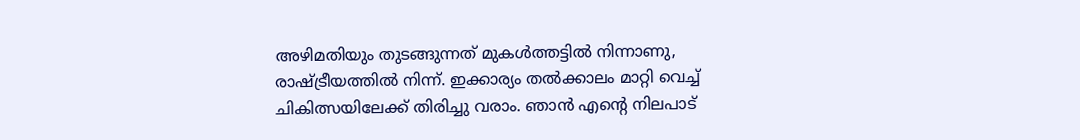അഴിമതിയും തുടങ്ങുന്നത് മുകള്‍ത്തട്ടില്‍ നിന്നാണു, രാഷ്ട്രീയത്തില്‍ നിന്ന്. ഇക്കാര്യം തല്‍ക്കാലം മാറ്റി വെച്ച് ചികിത്സയിലേക്ക് തിരിച്ചു വരാം. ഞാന്‍ എന്റെ നിലപാട്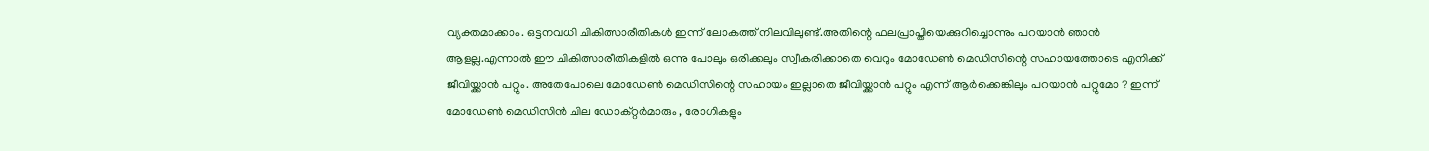വ്യക്തമാക്കാം. ഒട്ടനവധി ചികിത്സാരീതികള്‍ ഇന്ന് ലോകത്ത് നിലവിലുണ്ട്.അതിന്റെ ഫലപ്രാപ്തിയെക്കുറിച്ചൊന്നും പറയാന്‍ ഞാന്‍ ആളല്ല.എന്നാല്‍ ഈ ചികിത്സാരീതികളില്‍ ഒന്നു പോലും ഒരിക്കലും സ്വീകരിക്കാതെ വെറും മോഡേണ്‍ മെഡിസിന്റെ സഹായത്തോടെ എനിക്ക് ജീവിയ്ക്കാന്‍ പറ്റും. അതേപോലെ മോഡേണ്‍ മെഡിസിന്റെ സഹായം ഇല്ലാതെ ജീവിയ്ക്കാന്‍ പറ്റും എന്ന് ആര്‍ക്കെങ്കിലും പറയാന്‍ പറ്റുമോ ? ഇന്ന് മോഡേണ്‍ മെഡിസിന്‍ ചില ഡോക്റ്റര്‍മാരും , രോഗികളും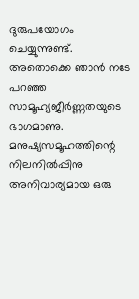ദുരുപയോഗം ചെയ്യുന്നുണ്ട്. അതൊക്കെ ഞാന്‍ നടേ പറഞ്ഞ സാമൂഹ്യജീര്‍ണ്ണതയുടെ ഭാഗമാണു. മനുഷ്യസമൂഹത്തിന്റെ നിലനില്‍പ്പിനു അനിവാര്യമായ ഒരു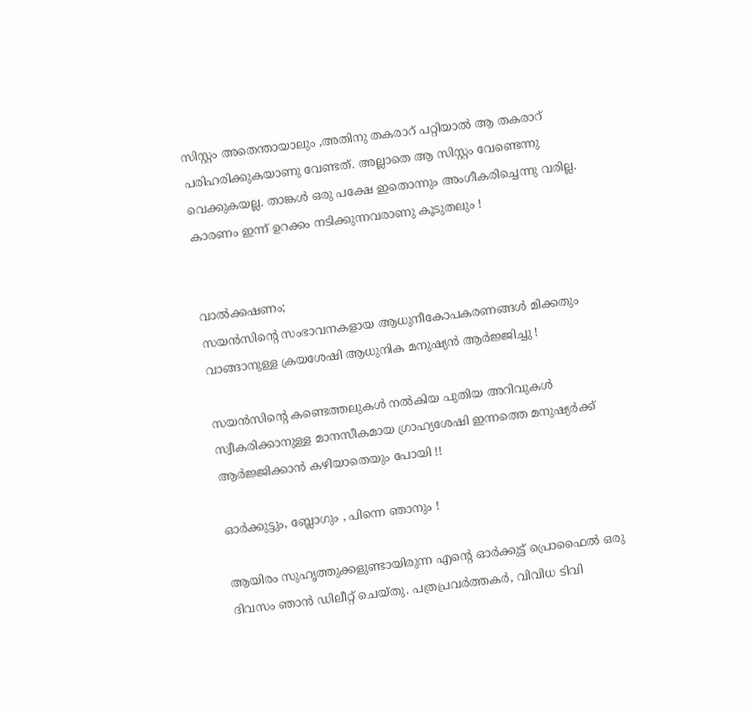സിസ്റ്റം അതെന്തായാലും ,അതിനു തകരാറ് പറ്റിയാല്‍ ആ തകരാറ് പരിഹരിക്കുകയാണു വേണ്ടത്. അല്ലാതെ ആ സിസ്റ്റം വേണ്ടെന്നു വെക്കുകയല്ല. താങ്കള്‍ ഒരു പക്ഷേ ഇതൊന്നും അംഗീകരിച്ചെന്നു വരില്ല. കാരണം ഇന്ന് ഉറക്കം നടിക്കുന്നവരാണു കൂടുതലും !


വാല്‍ക്കഷണം;
സയന്‍സിന്റെ സംഭാവനകളായ ആധുനീകോപകരണങ്ങള്‍ മിക്കതും വാങ്ങാനുള്ള ക്രയശേഷി ആധുനിക മനുഷ്യന്‍ ആര്‍ജ്ജിച്ചു !

സയന്‍സിന്റെ കണ്ടെത്തലുകള്‍ നല്‍കിയ പുതിയ അറിവുകള്‍ സ്വീകരിക്കാനുള്ള മാനസീകമായ ഗ്രാഹ്യശേഷി ഇന്നത്തെ മനുഷ്യര്‍ക്ക് ആര്‍ജ്ജിക്കാന്‍ കഴിയാതെയും പോയി !!

ഓര്‍ക്കുട്ടും, ബ്ലോഗും , പിന്നെ ഞാനും !

ആയിരം സുഹൃത്തുക്കളുണ്ടായിരുന്ന എന്റെ ഓര്‍ക്കുട്ട് പ്രൊഫൈല്‍ ഒരു ദിവസം ഞാന്‍ ഡിലീറ്റ് ചെയ്തു. പത്രപ്രവര്‍ത്തകര്‍, വിവിധ ടിവി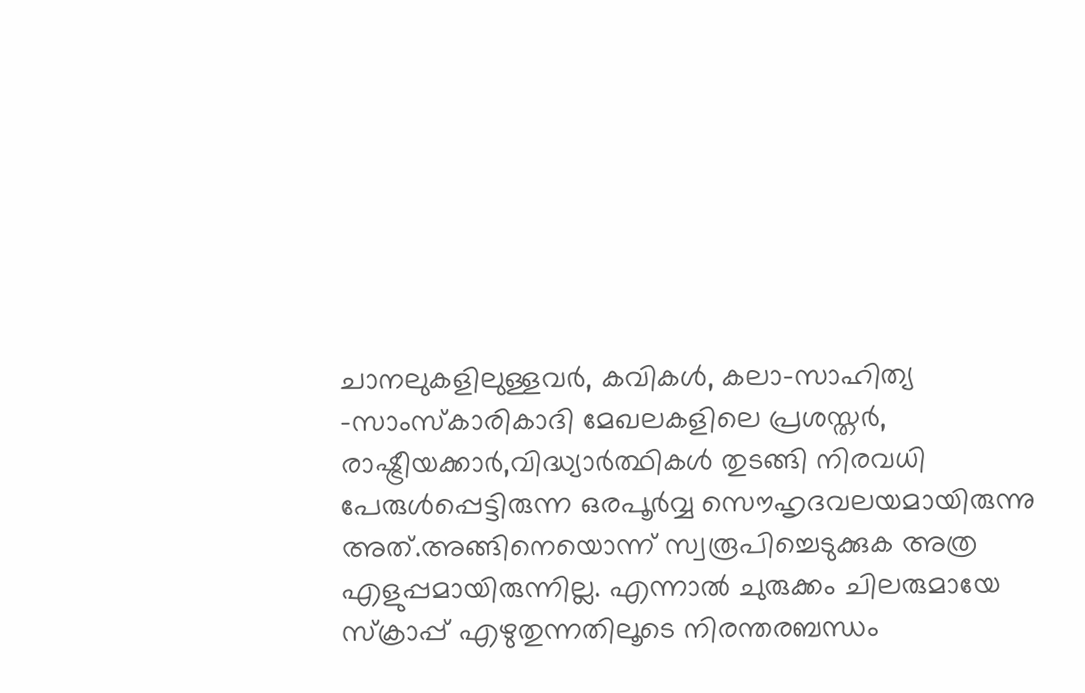ചാനലുകളിലുള്ളവര്‍, കവികള്‍, കലാ-സാഹിത്യ -സാംസ്കാരികാദി മേഖലകളിലെ പ്രശസ്തര്‍, രാഷ്ട്രീയക്കാര്‍,വിദ്ധ്യാര്‍ത്ഥികള്‍ തുടങ്ങി നിരവധി പേരുള്‍പ്പെട്ടിരുന്ന ഒരപൂര്‍വ്വ സൌഹൃദവലയമായിരുന്നു അത്.അങ്ങിനെയൊന്ന് സ്വരൂപിച്ചെടുക്കുക അത്ര എളുപ്പമായിരുന്നില്ല. എന്നാല്‍ ചുരുക്കം ചിലരുമായേ സ്ക്രാപ്പ് എഴുതുന്നതിലൂടെ നിരന്തരബന്ധം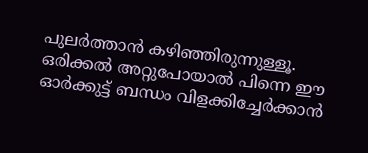പുലര്‍ത്താന്‍ കഴിഞ്ഞിരുന്നുള്ളൂ. ഒരിക്കല്‍ അറ്റുപോയാല്‍ പിന്നെ ഈ ഓര്‍ക്കുട്ട് ബന്ധം വിളക്കിച്ചേര്‍ക്കാന്‍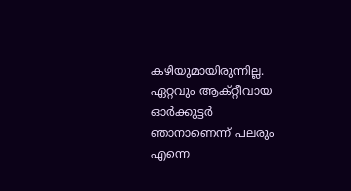കഴിയുമായിരുന്നില്ല. ഏറ്റവും ആക്റ്റീവായ ഓര്‍ക്കുട്ടര്‍ ഞാനാണെന്ന് പലരും എന്നെ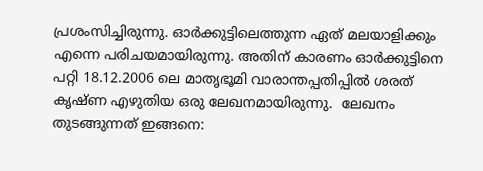പ്രശംസിച്ചിരുന്നു. ഓര്‍ക്കുട്ടിലെത്തുന്ന ഏത് മലയാളിക്കും എന്നെ പരിചയമായിരുന്നു. അതിന് കാരണം ഓര്‍ക്കുട്ടിനെ പറ്റി 18.12.2006 ലെ മാതൃഭൂമി വാരാന്തപ്പതിപ്പില്‍ ശരത് കൃഷ്ണ എഴുതിയ ഒരു ലേഖനമായിരുന്നു.  ലേഖനം തുടങ്ങുന്നത് ഇങ്ങനെ: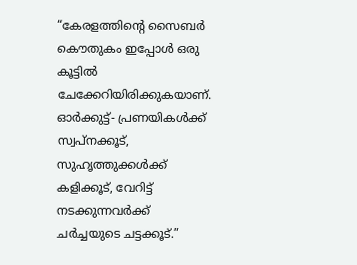“കേരളത്തിന്റെ സൈബര്‍ കൌതുകം ഇപ്പോള്‍ ഒരു കൂട്ടില്‍ ചേക്കേറിയിരിക്കുകയാണ്. ഓര്‍ക്കുട്ട്- പ്രണയികള്‍ക്ക് സ്വപ്നക്കൂട്, സുഹൃത്തുക്കള്‍ക്ക് കളിക്കൂട്, വേറിട്ട് നടക്കുന്നവര്‍ക്ക് ചര്‍ച്ചയുടെ ചട്ടക്കൂട്.”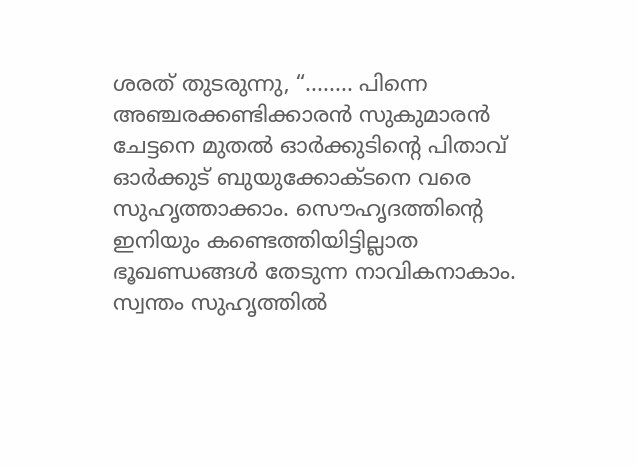ശരത് തുടരുന്നു, “........ പിന്നെ അഞ്ചരക്കണ്ടിക്കാരന്‍ സുകുമാരന്‍ ചേട്ടനെ മുതല്‍ ഓര്‍ക്കുടിന്റെ പിതാവ് ഓര്‍ക്കുട് ബുയുക്കോക്ടനെ വരെ സുഹൃത്താക്കാം. സൌഹൃദത്തിന്റെ ഇനിയും കണ്ടെത്തിയിട്ടില്ലാത ഭൂഖണ്ഡങ്ങള്‍ തേടുന്ന നാവികനാകാം. സ്വന്തം സുഹൃത്തില്‍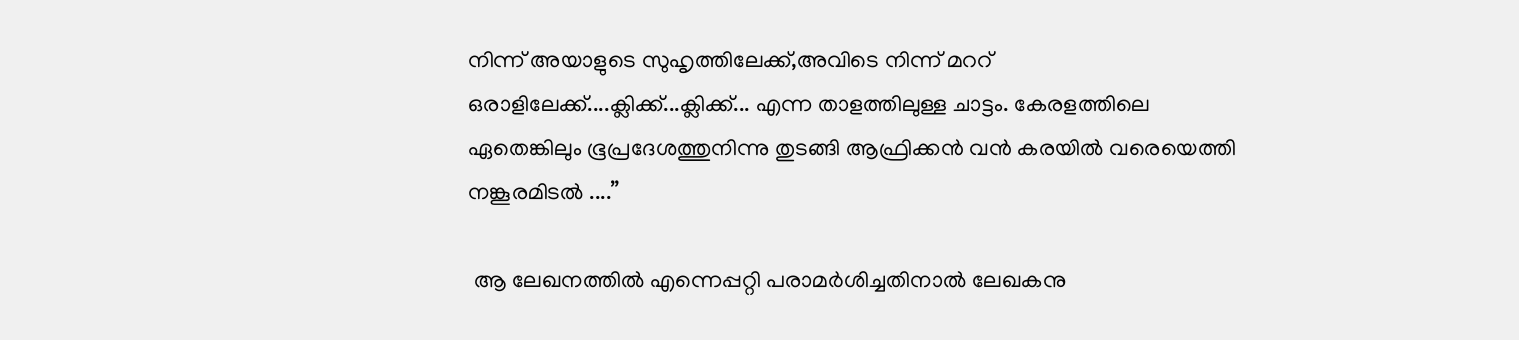നിന്ന് അയാളുടെ സുഹൃത്തിലേക്ക്,അവിടെ നിന്ന് മററ് ഒരാളിലേക്ക്....ക്ലിക്ക്...ക്ലിക്ക്... എന്ന താളത്തിലുള്ള ചാട്ടം. കേരളത്തിലെ ഏതെങ്കിലും ഭൂപ്രദേശത്തുനിന്നു തുടങ്ങി ആഫ്രിക്കന്‍ വന്‍ കരയില്‍ വരെയെത്തി നങ്കൂരമിടല്‍ ....”

 ആ ലേഖനത്തില്‍ എന്നെപ്പറ്റി പരാമര്‍ശിച്ചതിനാല്‍ ലേഖകനു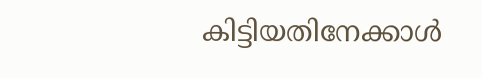കിട്ടിയതിനേക്കാള്‍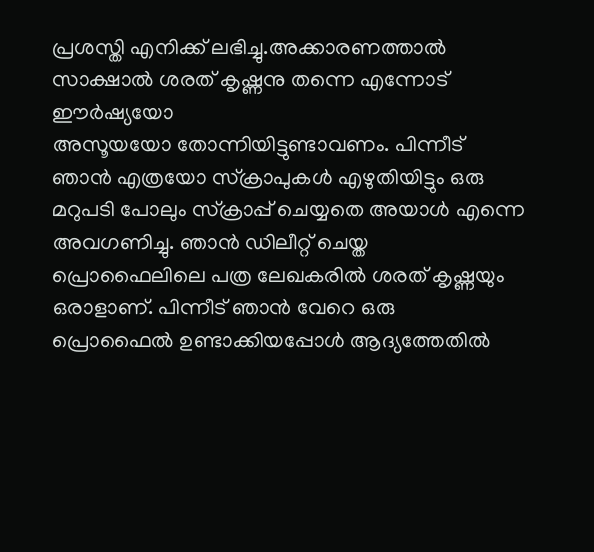പ്രശസ്തി എനിക്ക് ലഭിച്ചു.അക്കാരണത്താല്‍ സാക്ഷാല്‍ ശരത് കൃഷ്ണനു തന്നെ എന്നോട് ഈര്‍ഷ്യയോ
അസൂയയോ തോന്നിയിട്ടുണ്ടാവണം. പിന്നീട് ഞാന്‍ എത്രയോ സ്ക്രാപുകള്‍ എഴുതിയിട്ടും ഒരു മറുപടി പോലും സ്ക്രാപ്പ് ചെയ്യതെ അയാള്‍ എന്നെ അവഗണിച്ചു. ഞാന്‍ ഡിലീറ്റ് ചെയ്ത പ്രൊഫൈലിലെ പത്ര ലേഖകരില്‍ ശരത് കൃഷ്ണയും ഒരാളാണ്. പിന്നീട് ഞാന്‍ വേറെ ഒരു  പ്രൊഫൈല്‍ ഉണ്ടാക്കിയപ്പോള്‍ ആദ്യത്തേതില്‍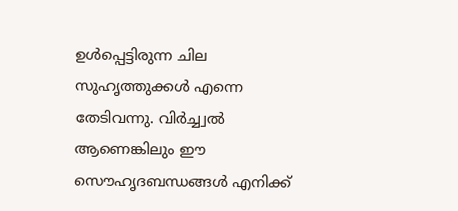ഉള്‍പ്പെട്ടിരുന്ന ചില സുഹൃത്തുക്കള്‍ എന്നെ തേടിവന്നു. വിര്‍ച്ച്വല്‍ ആണെങ്കിലും ഈ സൌഹൃദബന്ധങ്ങള്‍ എനിക്ക്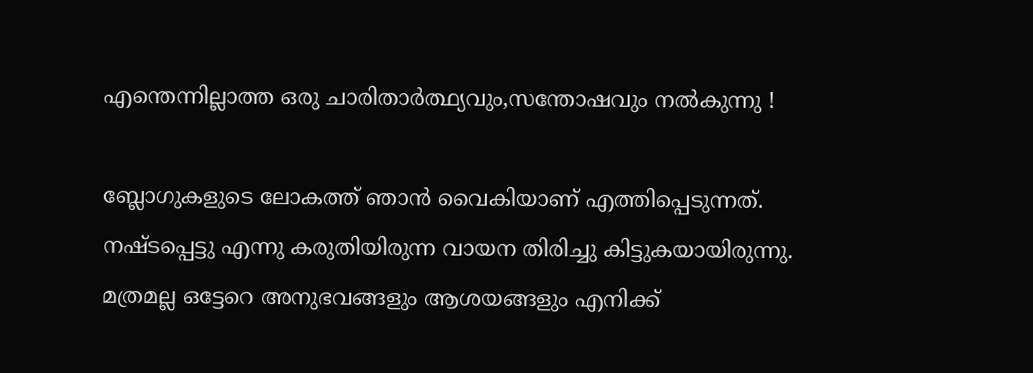എന്തെന്നില്ലാത്ത ഒരു ചാരിതാര്‍ത്ഥ്യവും,സന്തോഷവും നല്‍കുന്നു !

ബ്ലോഗുകളുടെ ലോകത്ത് ഞാന്‍ വൈകിയാണ് എത്തിപ്പെടുന്നത്. നഷ്ടപ്പെട്ടു എന്നു കരുതിയിരുന്ന വായന തിരിച്ചു കിട്ടുകയായിരുന്നു. മത്രമല്ല ഒട്ടേറെ അനുഭവങ്ങളും ആശയങ്ങളും എനിക്ക്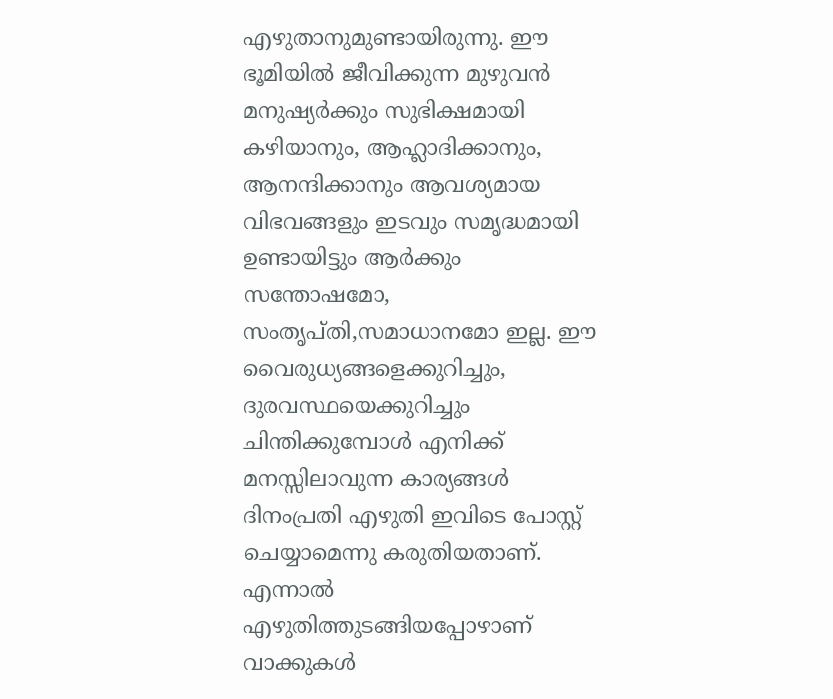എഴുതാനുമുണ്ടായിരുന്നു. ഈ ഭൂമിയില്‍ ജീവിക്കുന്ന മുഴുവന്‍ മനുഷ്യര്‍ക്കും സുഭിക്ഷമായി കഴിയാനും, ആഹ്ലാദിക്കാനും, ആനന്ദിക്കാനും ആവശ്യമായ വിഭവങ്ങളും ഇടവും സമൃദ്ധമായി ഉണ്ടായിട്ടും ആര്‍ക്കും സന്തോഷമോ, സംതൃപ്തി,സമാധാനമോ ഇല്ല. ഈ വൈരുധ്യങ്ങളെക്കുറിച്ചും, ദുരവസ്ഥയെക്കുറിച്ചും ചിന്തിക്കുമ്പോള്‍ എനിക്ക് മനസ്സിലാവുന്ന കാര്യങ്ങള്‍ ദിനം‌പ്രതി എഴുതി ഇവിടെ പോസ്റ്റ് ചെയ്യാമെന്നു കരുതിയതാണ്. എന്നാല്‍ എഴുതിത്തുടങ്ങിയപ്പോഴാണ് വാക്കുകള്‍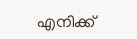എനിക്ക്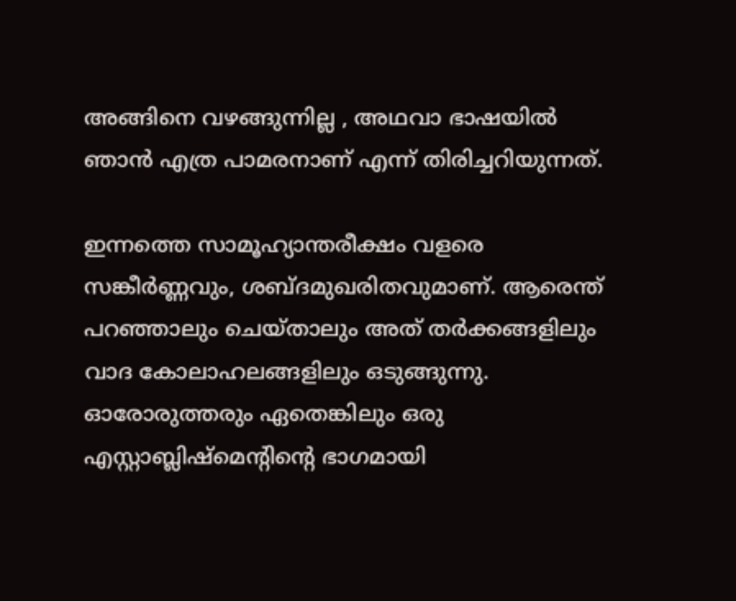അങ്ങിനെ വഴങ്ങുന്നില്ല , അഥവാ ഭാഷയില്‍ ഞാന്‍ എത്ര പാമരനാണ് എന്ന് തിരിച്ചറിയുന്നത്.

ഇന്നത്തെ സാമൂഹ്യാന്തരീക്ഷം വളരെ സങ്കീര്‍ണ്ണവും, ശബ്ദമുഖരിതവുമാണ്. ആരെന്ത് പറഞ്ഞാലും ചെയ്താലും അത് തര്‍ക്കങ്ങളിലും വാദ കോലാഹലങ്ങളിലും ഒടുങ്ങുന്നു. ഓരോരുത്തരും ഏതെങ്കിലും ഒരു എസ്റ്റാബ്ലിഷ്‌മെന്റിന്റെ ഭാഗമായി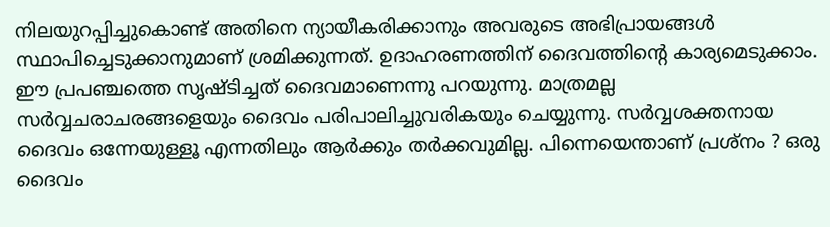നിലയുറപ്പിച്ചുകൊണ്ട് അതിനെ ന്യായീകരിക്കാനും അവരുടെ അഭിപ്രായങ്ങള്‍ സ്ഥാപിച്ചെടുക്കാനുമാണ് ശ്രമിക്കുന്നത്. ഉദാഹരണത്തിന് ദൈവത്തിന്റെ കാര്യമെടുക്കാം. ഈ പ്രപഞ്ചത്തെ സൃഷ്ടിച്ചത് ദൈവമാണെന്നു പറയുന്നു. മാത്രമല്ല സര്‍വ്വചരാചരങ്ങളെയും ദൈവം പരിപാലിച്ചുവരികയും ചെയ്യുന്നു. സര്‍വ്വശക്തനായ ദൈവം ഒന്നേയുള്ളൂ എന്നതിലും ആര്‍ക്കും തര്‍ക്കവുമില്ല. പിന്നെയെന്താണ് പ്രശ്നം ? ഒരു ദൈവം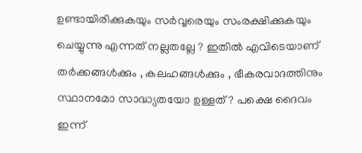ഉണ്ടായിരിക്കുകയും സര്‍വ്വരെയും സംരക്ഷിക്കുകയും ചെയ്യുന്നു എന്നത് നല്ലതല്ലേ ? ഇതില്‍ എവിടെയാണ് തര്‍ക്കങ്ങള്‍ക്കും , കലഹങ്ങള്‍ക്കും , ഭീകരവാദത്തിനും സ്ഥാനമോ സാദ്ധ്യതയോ ഉള്ളത് ? പക്ഷെ ദൈവം ഇന്ന്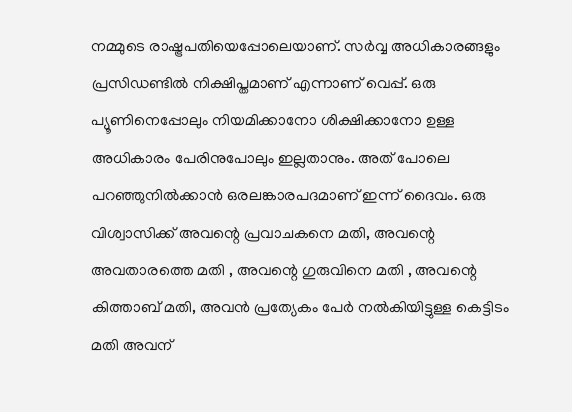നമ്മുടെ രാഷ്ട്രപതിയെപ്പോലെയാണ്. സര്‍വ്വ അധികാരങ്ങളും പ്രസിഡണ്ടില്‍ നിക്ഷിപ്തമാണ് എന്നാണ് വെപ്പ്. ഒരു പ്യൂണിനെപ്പോലും നിയമിക്കാനോ ശിക്ഷിക്കാനോ ഉള്ള അധികാരം പേരിനുപോലും ഇല്ലതാനും. അത് പോലെ പറഞ്ഞുനില്‍ക്കാന്‍ ഒരലങ്കാരപദമാണ് ഇന്ന് ദൈവം. ഒരു വിശ്വാസിക്ക് അവന്റെ പ്രവാചകനെ മതി, അവന്റെ അവതാരത്തെ മതി , അവന്റെ ഗുരുവിനെ മതി , അവന്റെ കിത്താബ് മതി, അവന്‍ പ്രത്യേകം പേര്‍ നല്‍കിയിട്ടുള്ള കെട്ടിടം മതി അവന്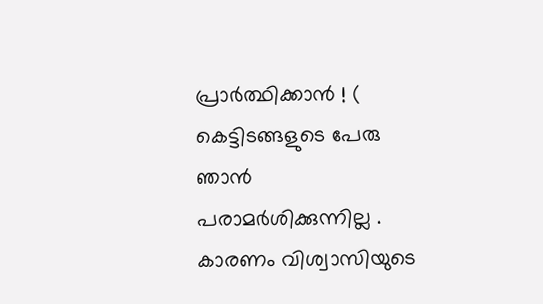പ്രാര്‍ത്ഥിക്കാന്‍ ! ( കെട്ടിടങ്ങളുടെ പേരു ഞാന്‍ പരാമര്‍ശിക്കുന്നില്ല . കാരണം വിശ്വാസിയുടെ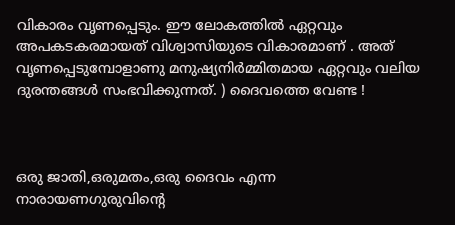വികാരം വൃണപ്പെടും. ഈ ലോകത്തില്‍ ഏറ്റവും അപകടകരമായത് വിശ്വാസിയുടെ വികാരമാണ് . അത് വൃണപ്പെടുമ്പോളാണു മനുഷ്യനിര്‍മ്മിതമായ ഏറ്റവും വലിയ ദുരന്തങ്ങള്‍ സംഭവിക്കുന്നത്. ) ദൈവത്തെ വേണ്ട !



ഒരു ജാതി,ഒരുമതം,ഒരു ദൈവം എന്ന നാരായണഗുരുവിന്റെ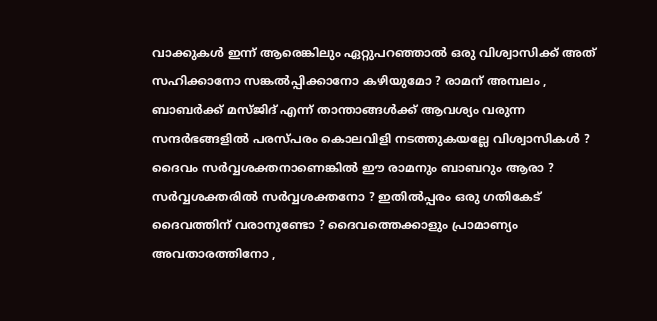വാക്കുകള്‍ ഇന്ന് ആരെങ്കിലും ഏറ്റുപറഞ്ഞാല്‍ ഒരു വിശ്വാസിക്ക് അത് സഹിക്കാനോ സങ്കല്‍പ്പിക്കാനോ കഴിയുമോ ? രാമന് അമ്പലം , ബാബര്‍ക്ക് മസ്ജിദ് എന്ന് താന്താങ്ങള്‍ക്ക് ആവശ്യം വരുന്ന സന്ദര്‍ഭങ്ങളില്‍ പരസ്പരം കൊലവിളി നടത്തുകയല്ലേ വിശ്വാസികള്‍ ? ദൈവം സര്‍വ്വശക്തനാണെങ്കില്‍ ഈ രാമനും ബാബറും ആരാ ? സര്‍വ്വശക്തരില്‍ സര്‍വ്വശക്തനോ ? ഇതില്‍പ്പരം ഒരു ഗതികേട് ദൈവത്തിന് വരാനുണ്ടോ ? ദൈവത്തെക്കാളും പ്രാമാണ്യം അവതാരത്തിനോ ,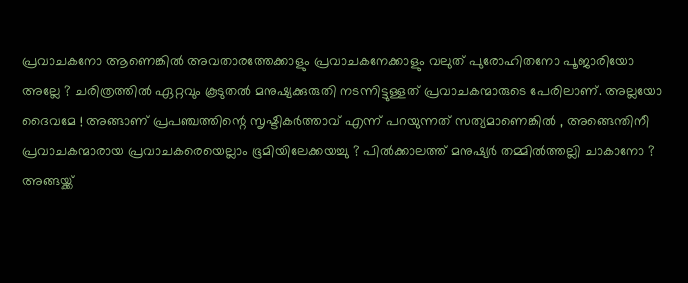പ്രവാചകനോ ആണെങ്കില്‍ അവതാരത്തേക്കാളും പ്രവാചകനേക്കാളും വലുത് പുരോഹിതനോ പൂജാരിയോ അല്ലേ ? ചരിത്രത്തില്‍ ഏറ്റവും കൂടുതല്‍ മനുഷ്യക്കുരുതി നടന്നിട്ടുള്ളത് പ്രവാചകന്മാരുടെ പേരിലാണ്. അല്ലയോ ദൈവമേ ! അങ്ങാണ് പ്രപഞ്ചത്തിന്റെ സൃഷ്ടികര്‍ത്താവ് എന്ന് പറയുന്നത് സത്യമാണെങ്കില്‍ , അങ്ങെന്തിനീ പ്രവാചകന്മാരായ പ്രവാചകരെയെല്ലാം ഭൂമിയിലേക്കയച്ചു ? പില്‍ക്കാലത്ത് മനുഷ്യര്‍ തമ്മില്‍ത്തല്ലി ചാകാനോ ? അങ്ങയ്ക്ക്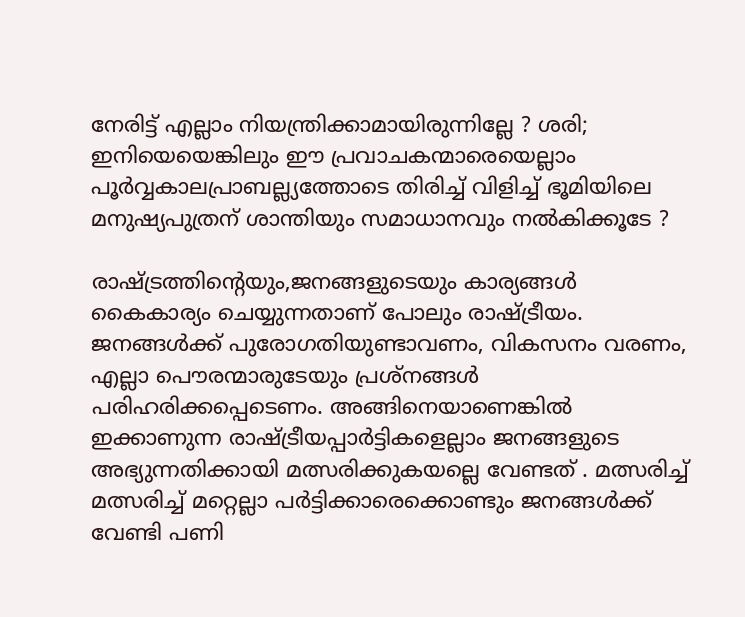നേരിട്ട് എല്ലാം നിയന്ത്രിക്കാമായിരുന്നില്ലേ ? ശരി; ഇനിയെയെങ്കിലും ഈ പ്രവാചകന്മാരെയെല്ലാം പൂര്‍വ്വകാലപ്രാബല്ല്യത്തോടെ തിരിച്ച് വിളിച്ച് ഭൂമിയിലെ മനുഷ്യപുത്രന് ശാന്തിയും സമാധാനവും നല്‍കിക്കൂടേ ?

രാഷ്ട്രത്തിന്റെയും,ജനങ്ങളുടെയും കാര്യങ്ങള്‍ കൈകാര്യം ചെയ്യുന്നതാണ് പോലും രാഷ്ട്രീയം. ജനങ്ങള്‍ക്ക് പുരോഗതിയുണ്ടാവണം, വികസനം വരണം, എല്ലാ പൌരന്മാരുടേയും പ്രശ്നങ്ങള്‍ പരിഹരിക്കപ്പെടെണം. അങ്ങിനെയാണെങ്കില്‍ ഇക്കാണുന്ന രാഷ്ട്രീയപ്പാര്‍ട്ടികളെല്ലാം ജനങ്ങളുടെ അഭ്യുന്നതിക്കായി മത്സരിക്കുകയല്ലെ വേണ്ടത് . മത്സരിച്ച് മത്സരിച്ച് മറ്റെല്ലാ പര്‍ട്ടിക്കാരെക്കൊണ്ടും ജനങ്ങള്‍ക്ക് വേണ്ടി പണി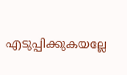എടുപ്പിക്കുകയല്ലേ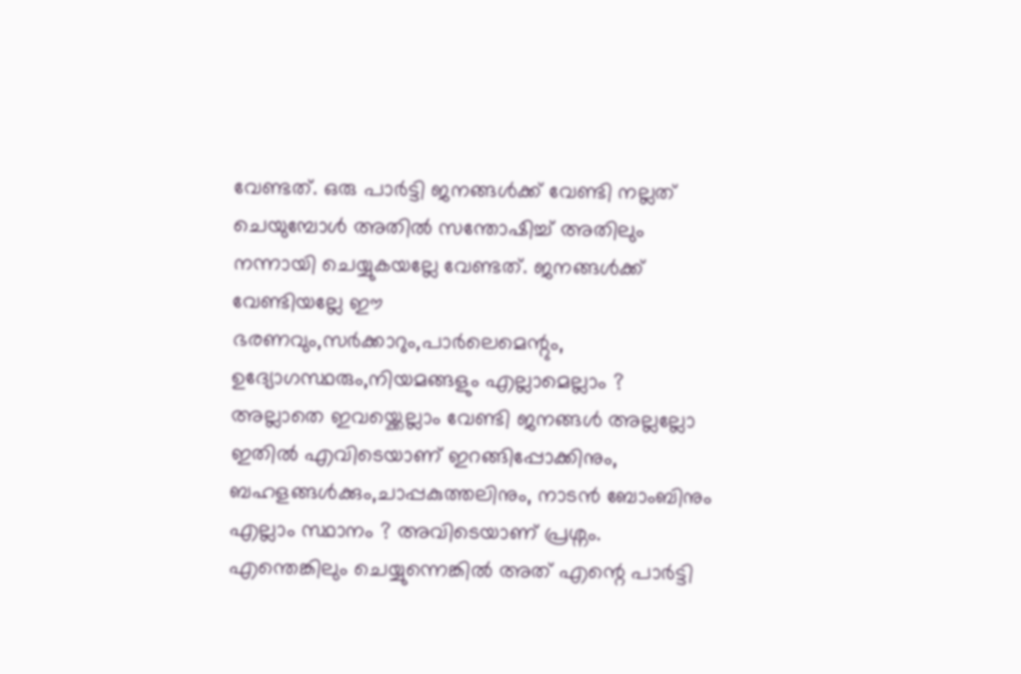വേണ്ടത്. ഒരു പാര്‍ട്ടി ജനങ്ങള്‍ക്ക് വേണ്ടി നല്ലത് ചെയുമ്പോള്‍ അതില്‍ സന്തോഷിച്ച് അതിലും നന്നായി ചെയ്യുകയല്ലേ വേണ്ടത്. ജനങ്ങള്‍ക്ക് വേണ്ടിയല്ലേ ഈ ഭരണവും,സര്‍ക്കാറും,പാര്‍ലെമെന്റും, ഉദ്യോഗസ്ഥരും,നിയമങ്ങളും എല്ലാമെല്ലാം ? അല്ലാതെ ഇവയ്ക്കെല്ലാം വേണ്ടി ജനങ്ങള്‍ അല്ലല്ലോ ഇതില്‍ എവിടെയാണ് ഇറങ്ങിപ്പോക്കിനും, ബഹളങ്ങള്‍ക്കും,ചാപ്പകുത്തലിനും, നാടന്‍ ബോംബിനും എല്ലാം സ്ഥാനം ? അവിടെയാണ് പ്രശ്നം. എന്തെങ്കിലും ചെയ്യുന്നെങ്കില്‍ അത് എന്റെ പാര്‍ട്ടി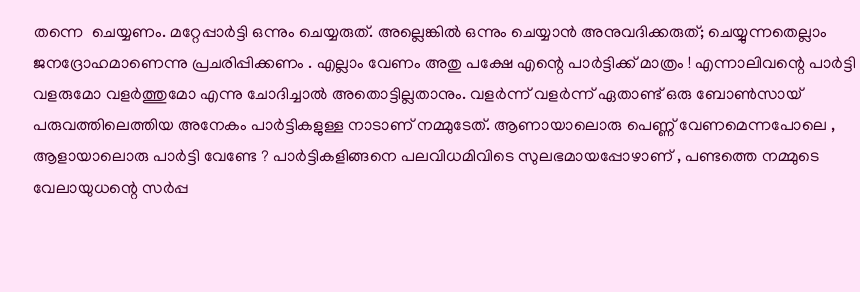തന്നെ  ചെയ്യണം. മറ്റേപ്പാര്‍ട്ടി ഒന്നും ചെയ്യരുത്. അല്ലെങ്കില്‍ ഒന്നും ചെയ്യാന്‍ അനുവദിക്കരുത്; ചെയ്യുന്നതെല്ലാം ജനദ്രോഹമാണെന്നു പ്രചരിപ്പിക്കണം . എല്ലാം വേണം അതു പക്ഷേ എന്റെ പാര്‍ട്ടിക്ക് മാത്രം ! എന്നാലിവന്റെ പാര്‍ട്ടി വളരുമോ വളര്‍ത്തുമോ എന്നു ചോദിച്ചാല്‍ അതൊട്ടില്ലതാനും. വളര്‍ന്ന് വളര്‍ന്ന് ഏതാണ്ട് ഒരു ബോണ്‍സായ് പരുവത്തിലെത്തിയ അനേകം പാര്‍ട്ടികളുള്ള നാടാണ് നമ്മുടേത്. ആണായാലൊരു പെണ്ണ് വേണമെന്നപോലെ , ആളായാലൊരു പാര്‍ട്ടി വേണ്ടേ ? പാര്‍ട്ടികളിങ്ങനെ പലവിധമിവിടെ സുലഭമായപ്പോഴാണ് , പണ്ടത്തെ നമ്മുടെ വേലായുധന്റെ സര്‍പ്പ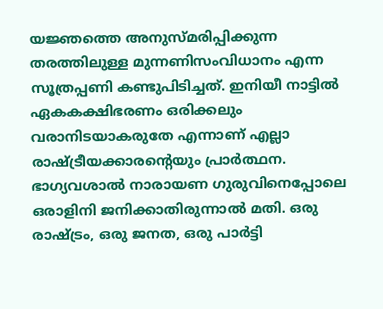യജ്ഞത്തെ അനുസ്മരിപ്പിക്കുന്ന തരത്തിലുള്ള മുന്നണിസംവിധാനം എന്ന സൂത്രപ്പണി കണ്ടുപിടിച്ചത്. ഇനിയീ നാട്ടില്‍ ഏകകക്ഷിഭരണം ഒരിക്കലും വരാനിടയാകരുതേ എന്നാണ് എല്ലാ രാഷ്ട്രീയക്കാരന്റെയും പ്രാര്‍ത്ഥന. ഭാഗ്യവശാല്‍ നാരായണ ഗുരുവിനെപ്പോലെ ഒരാളിനി ജനിക്കാതിരുന്നാല്‍ മതി. ഒരു രാഷ്ട്രം, ഒരു ജനത, ഒരു പാര്‍ട്ടി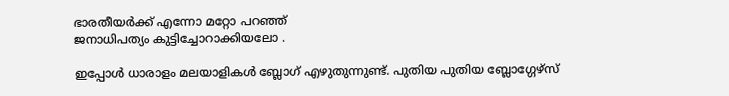ഭാരതീയര്‍ക്ക് എന്നോ മറ്റോ പറഞ്ഞ്
ജനാധിപത്യം കുട്ടിച്ചോറാക്കിയലോ .

ഇപ്പോള്‍ ധാരാളം മലയാളികള്‍ ബ്ലോഗ് എഴുതുന്നുണ്ട്. പുതിയ പുതിയ ബ്ലോഗ്ഗേഴ്സ്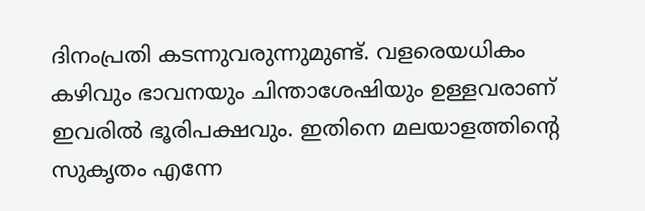ദിനം‌പ്രതി കടന്നുവരുന്നുമുണ്ട്. വളരെയധികം കഴിവും ഭാവനയും ചിന്താശേഷിയും ഉള്ളവരാണ് ഇവരില്‍ ഭൂരിപക്ഷവും. ഇതിനെ മലയാളത്തിന്റെ സുകൃതം എന്നേ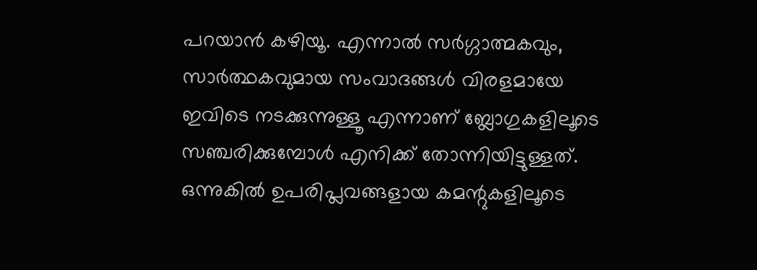പറയാന്‍ കഴിയൂ. എന്നാല്‍ സര്‍ഗ്ഗാത്മകവും, സാര്‍ത്ഥകവുമായ സംവാദങ്ങള്‍ വിരളമായേ ഇവിടെ നടക്കുന്നുള്ളൂ എന്നാണ് ബ്ലോഗുകളിലൂടെ സഞ്ചരിക്കുമ്പോള്‍ എനിക്ക് തോന്നിയിട്ടുള്ളത്. ഒന്നുകില്‍ ഉപരിപ്ലവങ്ങളായ കമന്റുകളിലൂടെ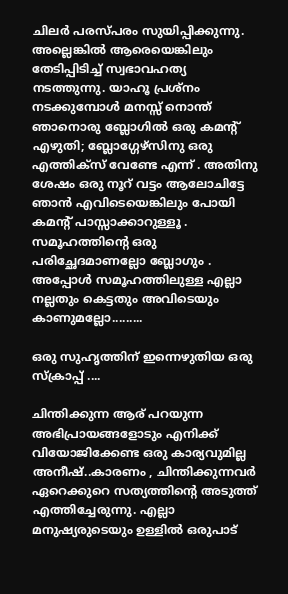ചിലര്‍ പരസ്പരം സുയിപ്പിക്കുന്നു. അല്ലെങ്കില്‍ ആരെയെങ്കിലും തേടിപ്പിടിച്ച് സ്വഭാവഹത്യ നടത്തുന്നു. യാഹൂ പ്രശ്നം നടക്കുമ്പോള്‍ മനസ്സ് നൊന്ത് ഞാനൊരു ബ്ലോഗില്‍ ഒരു കമന്റ് എഴുതി; ബ്ലോഗ്ഗേഴ്സിനു ഒരു എത്തിക്സ് വേണ്ടേ എന്ന് . അതിനു ശേഷം ഒരു നൂറ് വട്ടം ആലോചിട്ടേ ഞാന്‍ എവിടെയെങ്കിലും പോയി കമന്റ് പാസ്സാക്കാറുള്ളൂ . സമൂഹത്തിന്റെ ഒരു പരിച്ഛേദമാണല്ലോ ബ്ലോഗും . അപ്പോള്‍ സമൂഹത്തിലുള്ള എല്ലാ നല്ലതും കെട്ടതും അവിടെയും കാണുമല്ലോ.........

ഒരു സുഹൃത്തിന് ഇന്നെഴുതിയ ഒരു സ്ക്രാപ്പ് ....

ചിന്തിക്കുന്ന ആര് പറയുന്ന അഭിപ്രായങ്ങളോടും എനിക്ക് വിയോജിക്കേണ്ട ഒരു കാര്യവുമില്ല അനീഷ്..കാരണം , ചിന്തിക്കുന്നവര്‍ ഏറെക്കുറെ സത്യത്തിന്റെ അടുത്ത് എത്തിച്ചേരുന്നു. എല്ലാ മനുഷ്യരുടെയും ഉള്ളില്‍ ഒരുപാട്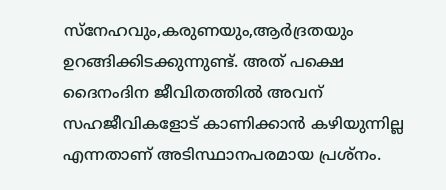സ്നേഹവും,കരുണയും,ആര്‍ദ്രതയും ഉറങ്ങിക്കിടക്കുന്നുണ്ട്. അത് പക്ഷെ ദൈനംദിന ജീവിതത്തില്‍ അവന് സഹജീവികളോട് കാണിക്കാന്‍ കഴിയുന്നില്ല എന്നതാണ് അടിസ്ഥാനപരമായ പ്രശ്നം.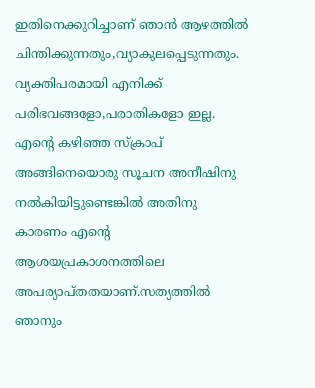ഇതിനെക്കുറിച്ചാണ് ഞാന്‍ ആഴത്തില്‍ ചിന്തിക്കുന്നതും,വ്യാകുലപ്പെടുന്നതും. വ്യക്തിപരമായി എനിക്ക് പരിഭവങ്ങളോ,പരാതികളോ ഇല്ല. എന്റെ കഴിഞ്ഞ സ്ക്രാപ് അങ്ങിനെയൊരു സൂചന അനീഷിനു നല്‍കിയിട്ടുണ്ടെങ്കില്‍ അതിനു കാരണം എന്റെ ആശയപ്രകാശനത്തിലെ അപര്യാപ്തതയാണ്.സത്യത്തില്‍ ഞാനും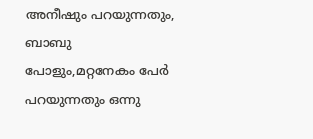അനീഷും പറയുന്നതും, ബാബു പോളും,മറ്റനേകം പേര്‍ പറയുന്നതും ഒന്നു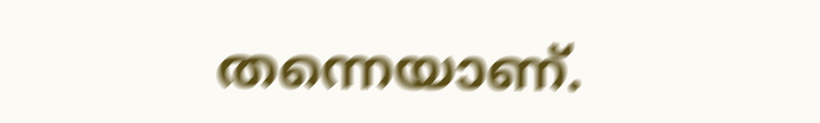തന്നെയാണ്.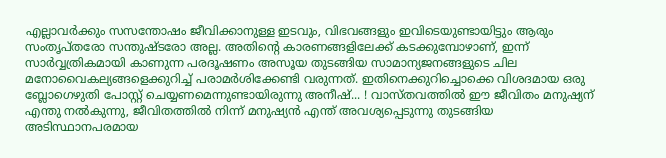എല്ലാവര്‍ക്കും സസന്തോഷം ജീവിക്കാനുള്ള ഇടവും, വിഭവങ്ങളും ഇവിടെയുണ്ടായിട്ടും ആരും സംതൃപ്തരോ സന്തുഷ്ടരോ അല്ല. അതിന്റെ കാരണങ്ങളിലേക്ക് കടക്കുമ്പോഴാണ്, ഇന്ന് സാര്‍വ്വത്രികമായി കാണുന്ന പരദൂഷണം അസൂയ തുടങ്ങിയ സാമാന്യജനങ്ങളുടെ ചില മനോവൈകല്യങ്ങളെക്കുറിച്ച് പരാമര്‍ശിക്കേണ്ടി വരുന്നത്. ഇതിനെക്കുറിച്ചൊക്കെ വിശദമായ ഒരു ബ്ലോഗെഴുതി പോസ്റ്റ് ചെയ്യണമെന്നുണ്ടായിരുന്നു അനീഷ്... ! വാസ്തവത്തില്‍ ഈ ജീവിതം മനുഷ്യന് എന്തു നല്‍കുന്നു, ജീവിതത്തില്‍ നിന്ന് മനുഷ്യന്‍ എന്ത് അവശ്യപ്പെടുന്നു തുടങ്ങിയ അടിസ്ഥാനപരമായ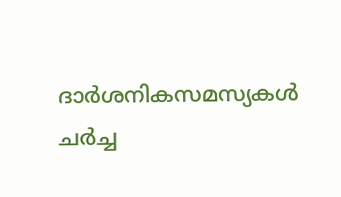ദാര്‍ശനികസമസ്യകള്‍ ചര്‍ച്ച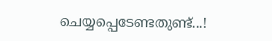ചെയ്യപ്പെടേണ്ടതുണ്ട്...!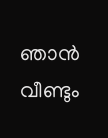ഞാന്‍ വീണ്ടും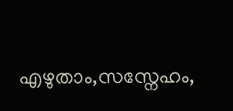എഴുതാം,സസ്നേഹം,